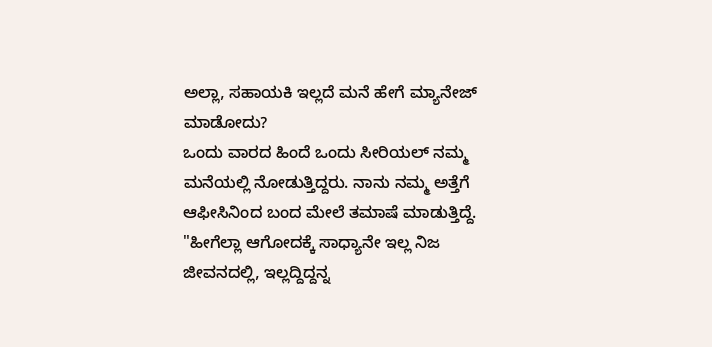ಅಲ್ಲಾ, ಸಹಾಯಕಿ ಇಲ್ಲದೆ ಮನೆ ಹೇಗೆ ಮ್ಯಾನೇಜ್ ಮಾಡೋದು?
ಒಂದು ವಾರದ ಹಿಂದೆ ಒಂದು ಸೀರಿಯಲ್ ನಮ್ಮ ಮನೆಯಲ್ಲಿ ನೋಡುತ್ತಿದ್ದರು. ನಾನು ನಮ್ಮ ಅತ್ತೆಗೆ ಆಫೀಸಿನಿಂದ ಬಂದ ಮೇಲೆ ತಮಾಷೆ ಮಾಡುತ್ತಿದ್ದೆ. "ಹೀಗೆಲ್ಲಾ ಆಗೋದಕ್ಕೆ ಸಾಧ್ಯಾನೇ ಇಲ್ಲ ನಿಜ ಜೀವನದಲ್ಲಿ, ಇಲ್ಲದ್ದಿದ್ದನ್ನ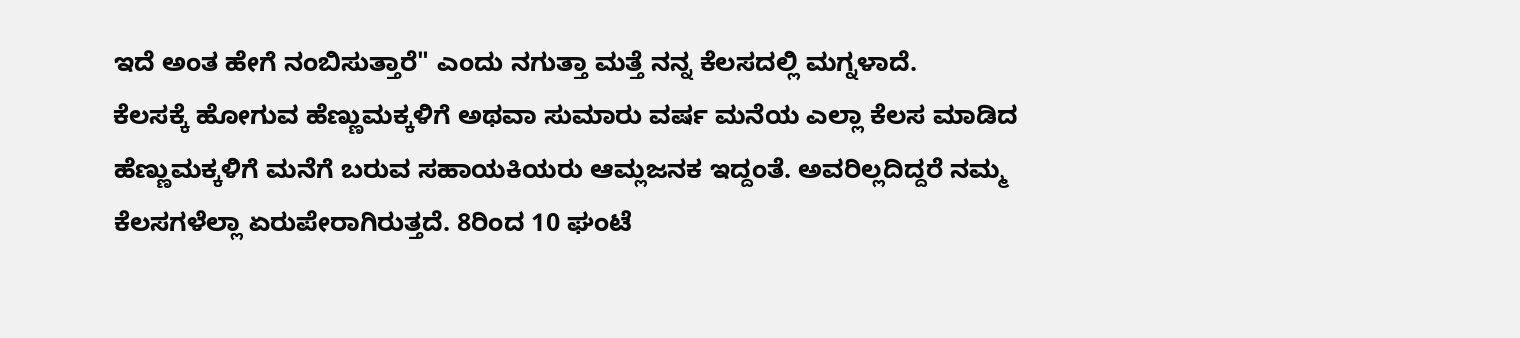ಇದೆ ಅಂತ ಹೇಗೆ ನಂಬಿಸುತ್ತಾರೆ" ಎಂದು ನಗುತ್ತಾ ಮತ್ತೆ ನನ್ನ ಕೆಲಸದಲ್ಲಿ ಮಗ್ನಳಾದೆ.
ಕೆಲಸಕ್ಕೆ ಹೋಗುವ ಹೆಣ್ಣುಮಕ್ಕಳಿಗೆ ಅಥವಾ ಸುಮಾರು ವರ್ಷ ಮನೆಯ ಎಲ್ಲಾ ಕೆಲಸ ಮಾಡಿದ ಹೆಣ್ಣುಮಕ್ಕಳಿಗೆ ಮನೆಗೆ ಬರುವ ಸಹಾಯಕಿಯರು ಆಮ್ಲಜನಕ ಇದ್ದಂತೆ. ಅವರಿಲ್ಲದಿದ್ದರೆ ನಮ್ಮ ಕೆಲಸಗಳೆಲ್ಲಾ ಏರುಪೇರಾಗಿರುತ್ತದೆ. 8ರಿಂದ 10 ಘಂಟೆ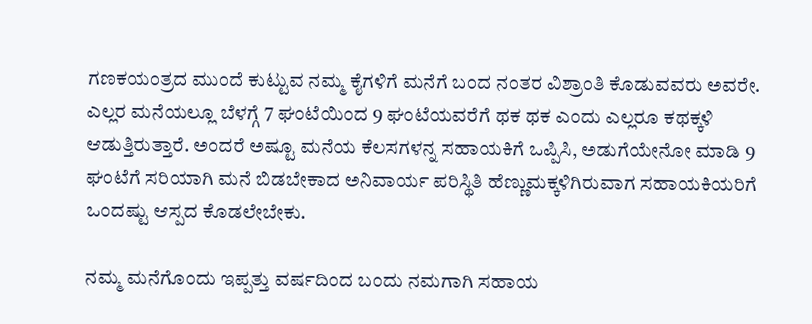ಗಣಕಯಂತ್ರದ ಮುಂದೆ ಕುಟ್ಟುವ ನಮ್ಮ ಕೈಗಳಿಗೆ ಮನೆಗೆ ಬಂದ ನಂತರ ವಿಶ್ರಾಂತಿ ಕೊಡುವವರು ಅವರೇ.
ಎಲ್ಲರ ಮನೆಯಲ್ಲೂ ಬೆಳಗ್ಗೆ 7 ಘಂಟೆಯಿಂದ 9 ಘಂಟೆಯವರೆಗೆ ಥಕ ಥಕ ಎಂದು ಎಲ್ಲರೂ ಕಥಕ್ಕಳಿ ಆಡುತ್ತಿರುತ್ತಾರೆ. ಅಂದರೆ ಅಷ್ಟೂ ಮನೆಯ ಕೆಲಸಗಳನ್ನ ಸಹಾಯಕಿಗೆ ಒಪ್ಪಿಸಿ, ಅಡುಗೆಯೇನೋ ಮಾಡಿ 9 ಘಂಟೆಗೆ ಸರಿಯಾಗಿ ಮನೆ ಬಿಡಬೇಕಾದ ಅನಿವಾರ್ಯ ಪರಿಸ್ಥಿತಿ ಹೆಣ್ಣುಮಕ್ಕಳಿಗಿರುವಾಗ ಸಹಾಯಕಿಯರಿಗೆ ಒಂದಷ್ಟು ಆಸ್ಪದ ಕೊಡಲೇಬೇಕು.

ನಮ್ಮ ಮನೆಗೊಂದು ಇಪ್ಪತ್ತು ವರ್ಷದಿಂದ ಬಂದು ನಮಗಾಗಿ ಸಹಾಯ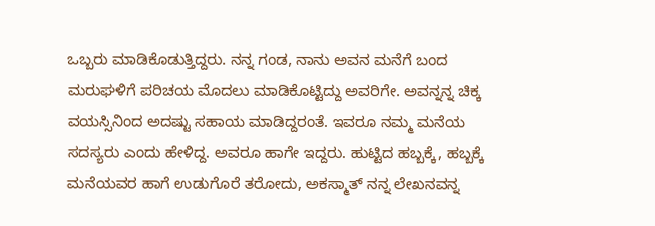ಒಬ್ಬರು ಮಾಡಿಕೊಡುತ್ತಿದ್ದರು. ನನ್ನ ಗಂಡ, ನಾನು ಅವನ ಮನೆಗೆ ಬಂದ ಮರುಘಳಿಗೆ ಪರಿಚಯ ಮೊದಲು ಮಾಡಿಕೊಟ್ಟಿದ್ದು ಅವರಿಗೇ. ಅವನ್ನನ್ನ ಚಿಕ್ಕ ವಯಸ್ಸಿನಿಂದ ಅದಷ್ಟು ಸಹಾಯ ಮಾಡಿದ್ದರಂತೆ. ಇವರೂ ನಮ್ಮ ಮನೆಯ ಸದಸ್ಯರು ಎಂದು ಹೇಳಿದ್ದ. ಅವರೂ ಹಾಗೇ ಇದ್ದರು. ಹುಟ್ಟಿದ ಹಬ್ಬಕ್ಕೆ, ಹಬ್ಬಕ್ಕೆ ಮನೆಯವರ ಹಾಗೆ ಉಡುಗೊರೆ ತರೋದು, ಅಕಸ್ಮಾತ್ ನನ್ನ ಲೇಖನವನ್ನ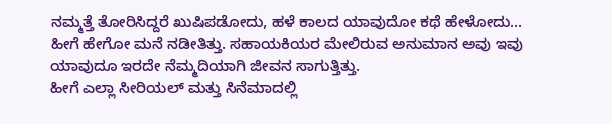ನಮ್ಮತ್ತೆ ತೋರಿಸಿದ್ದರೆ ಖುಷಿಪಡೋದು, ಹಳೆ ಕಾಲದ ಯಾವುದೋ ಕಥೆ ಹೇಳೋದು... ಹೀಗೆ ಹೇಗೋ ಮನೆ ನಡೀತಿತ್ತು. ಸಹಾಯಕಿಯರ ಮೇಲಿರುವ ಅನುಮಾನ ಅವು ಇವು ಯಾವುದೂ ಇರದೇ ನೆಮ್ಮದಿಯಾಗಿ ಜೀವನ ಸಾಗುತ್ತಿತ್ತು.
ಹೀಗೆ ಎಲ್ಲಾ ಸೀರಿಯಲ್ ಮತ್ತು ಸಿನೆಮಾದಲ್ಲಿ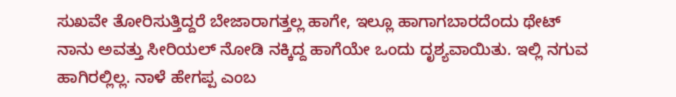ಸುಖವೇ ತೋರಿಸುತ್ತಿದ್ದರೆ ಬೇಜಾರಾಗತ್ತಲ್ಲ ಹಾಗೇ, ಇಲ್ಲೂ ಹಾಗಾಗಬಾರದೆಂದು ಥೇಟ್ ನಾನು ಅವತ್ತು ಸೀರಿಯಲ್ ನೋಡಿ ನಕ್ಕಿದ್ದ ಹಾಗೆಯೇ ಒಂದು ದೃಶ್ಯವಾಯಿತು. ಇಲ್ಲಿ ನಗುವ ಹಾಗಿರಲ್ಲಿಲ್ಲ. ನಾಳೆ ಹೇಗಪ್ಪ ಎಂಬ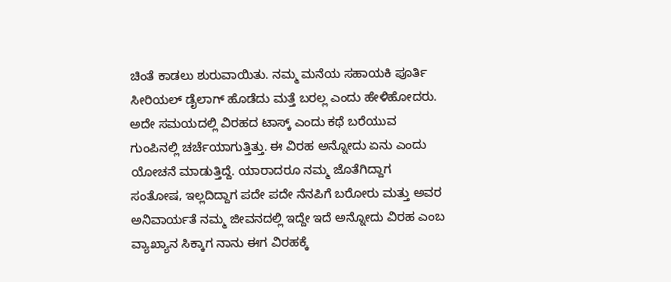ಚಿಂತೆ ಕಾಡಲು ಶುರುವಾಯಿತು. ನಮ್ಮ ಮನೆಯ ಸಹಾಯಕಿ ಪೂರ್ತಿ ಸೀರಿಯಲ್ ಡೈಲಾಗ್ ಹೊಡೆದು ಮತ್ತೆ ಬರಲ್ಲ ಎಂದು ಹೇಳಿಹೋದರು. ಅದೇ ಸಮಯದಲ್ಲಿ ವಿರಹದ ಟಾಸ್ಕ್ ಎಂದು ಕಥೆ ಬರೆಯುವ ಗುಂಪಿನಲ್ಲಿ ಚರ್ಚೆಯಾಗುತ್ತಿತ್ತು. ಈ ವಿರಹ ಅನ್ನೋದು ಏನು ಎಂದು ಯೋಚನೆ ಮಾಡುತ್ತಿದ್ದೆ. ಯಾರಾದರೂ ನಮ್ಮ ಜೊತೆಗಿದ್ದಾಗ ಸಂತೋಷ, ಇಲ್ಲದಿದ್ದಾಗ ಪದೇ ಪದೇ ನೆನಪಿಗೆ ಬರೋರು ಮತ್ತು ಅವರ ಅನಿವಾರ್ಯತೆ ನಮ್ಮ ಜೀವನದಲ್ಲಿ ಇದ್ದೇ ಇದೆ ಅನ್ನೋದು ವಿರಹ ಎಂಬ ವ್ಯಾಖ್ಯಾನ ಸಿಕ್ಕಾಗ ನಾನು ಈಗ ವಿರಹಕ್ಕೆ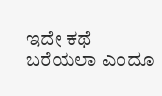ಇದೇ ಕಥೆ ಬರೆಯಲಾ ಎಂದೂ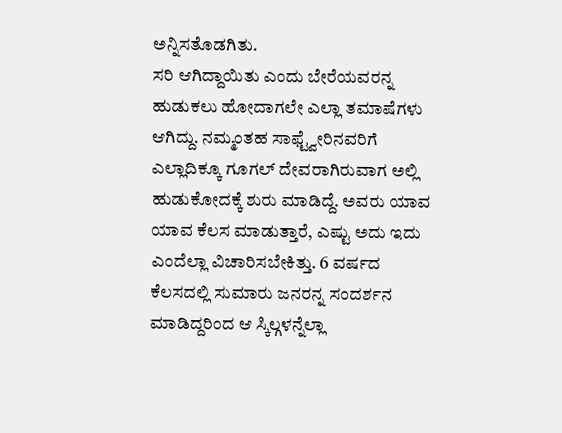ಅನ್ನಿಸತೊಡಗಿತು.
ಸರಿ ಆಗಿದ್ದಾಯಿತು ಎಂದು ಬೇರೆಯವರನ್ನ ಹುಡುಕಲು ಹೋದಾಗಲೇ ಎಲ್ಲಾ ತಮಾಷೆಗಳು ಆಗಿದ್ದು. ನಮ್ಮಂತಹ ಸಾಫ್ಟ್ವೇರಿನವರಿಗೆ ಎಲ್ಲಾದಿಕ್ಕೂ ಗೂಗಲ್ ದೇವರಾಗಿರುವಾಗ ಅಲ್ಲಿ ಹುಡುಕೋದಕ್ಕೆ ಶುರು ಮಾಡಿದ್ದೆ. ಅವರು ಯಾವ ಯಾವ ಕೆಲಸ ಮಾಡುತ್ತಾರೆ, ಎಷ್ಟು ಅದು ಇದು ಎಂದೆಲ್ಲಾ ವಿಚಾರಿಸಬೇಕಿತ್ತು. 6 ವರ್ಷದ ಕೆಲಸದಲ್ಲಿ ಸುಮಾರು ಜನರನ್ನ ಸಂದರ್ಶನ ಮಾಡಿದ್ದರಿಂದ ಆ ಸ್ಕಿಲ್ಗಳನ್ನೆಲ್ಲಾ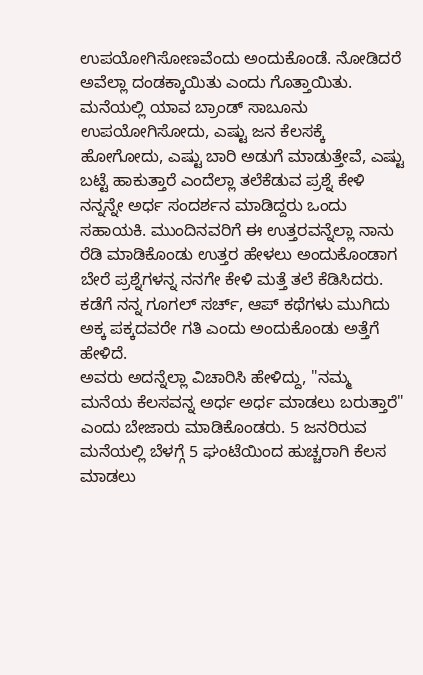ಉಪಯೋಗಿಸೋಣವೆಂದು ಅಂದುಕೊಂಡೆ. ನೋಡಿದರೆ ಅವೆಲ್ಲಾ ದಂಡಕ್ಕಾಯಿತು ಎಂದು ಗೊತ್ತಾಯಿತು.
ಮನೆಯಲ್ಲಿ ಯಾವ ಬ್ರಾಂಡ್ ಸಾಬೂನು ಉಪಯೋಗಿಸೋದು, ಎಷ್ಟು ಜನ ಕೆಲಸಕ್ಕೆ ಹೋಗೋದು, ಎಷ್ಟು ಬಾರಿ ಅಡುಗೆ ಮಾಡುತ್ತೇವೆ, ಎಷ್ಟು ಬಟ್ಟೆ ಹಾಕುತ್ತಾರೆ ಎಂದೆಲ್ಲಾ ತಲೆಕೆಡುವ ಪ್ರಶ್ನೆ ಕೇಳಿ ನನ್ನನ್ನೇ ಅರ್ಧ ಸಂದರ್ಶನ ಮಾಡಿದ್ದರು ಒಂದು ಸಹಾಯಕಿ. ಮುಂದಿನವರಿಗೆ ಈ ಉತ್ತರವನ್ನೆಲ್ಲಾ ನಾನು ರೆಡಿ ಮಾಡಿಕೊಂಡು ಉತ್ತರ ಹೇಳಲು ಅಂದುಕೊಂಡಾಗ ಬೇರೆ ಪ್ರಶ್ನೆಗಳನ್ನ ನನಗೇ ಕೇಳಿ ಮತ್ತೆ ತಲೆ ಕೆಡಿಸಿದರು. ಕಡೆಗೆ ನನ್ನ ಗೂಗಲ್ ಸರ್ಚ್, ಆಪ್ ಕಥೆಗಳು ಮುಗಿದು ಅಕ್ಕ ಪಕ್ಕದವರೇ ಗತಿ ಎಂದು ಅಂದುಕೊಂಡು ಅತ್ತೆಗೆ ಹೇಳಿದೆ.
ಅವರು ಅದನ್ನೆಲ್ಲಾ ವಿಚಾರಿಸಿ ಹೇಳಿದ್ದು, "ನಮ್ಮ ಮನೆಯ ಕೆಲಸವನ್ನ ಅರ್ಧ ಅರ್ಧ ಮಾಡಲು ಬರುತ್ತಾರೆ" ಎಂದು ಬೇಜಾರು ಮಾಡಿಕೊಂಡರು. 5 ಜನರಿರುವ ಮನೆಯಲ್ಲಿ ಬೆಳಗ್ಗೆ 5 ಘಂಟೆಯಿಂದ ಹುಚ್ಚರಾಗಿ ಕೆಲಸ ಮಾಡಲು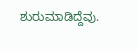ಶುರುಮಾಡಿದ್ದೆವು.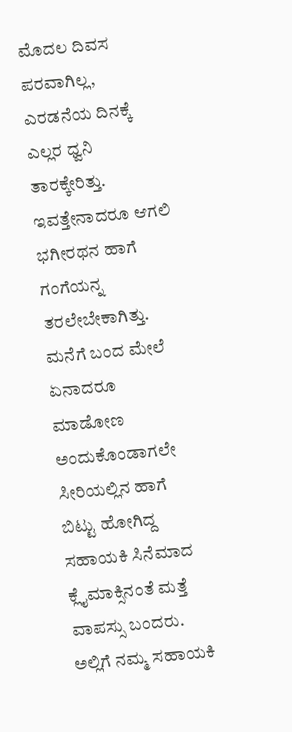ಮೊದಲ ದಿವಸ ಪರವಾಗಿಲ್ಲ, ಎರಡನೆಯ ದಿನಕ್ಕೆ ಎಲ್ಲರ ಧ್ವನಿ ತಾರಕ್ಕೇರಿತ್ತು. ಇವತ್ತೇನಾದರೂ ಆಗಲಿ ಭಗೀರಥನ ಹಾಗೆ ಗಂಗೆಯನ್ನ ತರಲೇಬೇಕಾಗಿತ್ತು. ಮನೆಗೆ ಬಂದ ಮೇಲೆ ಏನಾದರೂ ಮಾಡೋಣ ಅಂದುಕೊಂಡಾಗಲೇ ಸೀರಿಯಲ್ಲಿನ ಹಾಗೆ ಬಿಟ್ಟು ಹೋಗಿದ್ದ ಸಹಾಯಕಿ ಸಿನೆಮಾದ ಕ್ಲೈಮಾಕ್ಸಿನಂತೆ ಮತ್ತೆ ವಾಪಸ್ಸು ಬಂದರು. ಅಲ್ಲಿಗೆ ನಮ್ಮ ಸಹಾಯಕಿ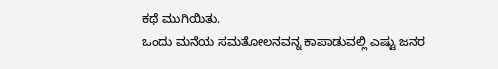ಕಥೆ ಮುಗಿಯಿತು.
ಒಂದು ಮನೆಯ ಸಮತೋಲನವನ್ನ ಕಾಪಾಡುವಲ್ಲಿ ಎಷ್ಟು ಜನರ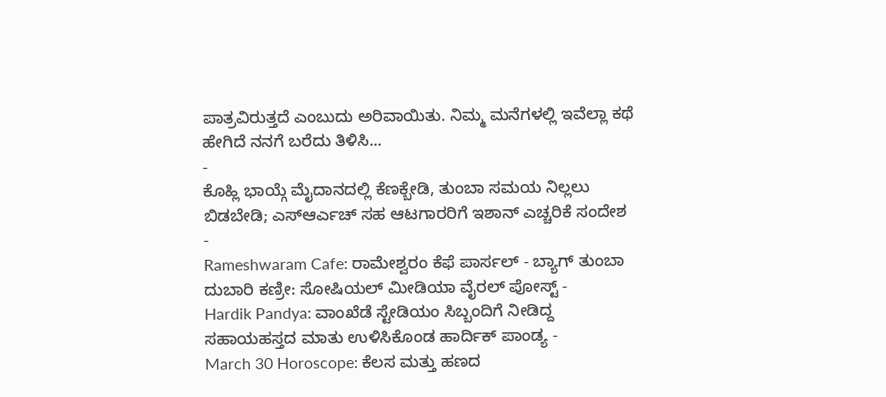ಪಾತ್ರವಿರುತ್ತದೆ ಎಂಬುದು ಅರಿವಾಯಿತು. ನಿಮ್ಮ ಮನೆಗಳಲ್ಲಿ ಇವೆಲ್ಲಾ ಕಥೆ ಹೇಗಿದೆ ನನಗೆ ಬರೆದು ತಿಳಿಸಿ...
-
ಕೊಹ್ಲಿ ಭಾಯ್ಗೆ ಮೈದಾನದಲ್ಲಿ ಕೆಣಕ್ಬೇಡಿ, ತುಂಬಾ ಸಮಯ ನಿಲ್ಲಲು ಬಿಡಬೇಡಿ; ಎಸ್ಆರ್ಎಚ್ ಸಹ ಆಟಗಾರರಿಗೆ ಇಶಾನ್ ಎಚ್ಚರಿಕೆ ಸಂದೇಶ -
Rameshwaram Cafe: ರಾಮೇಶ್ವರಂ ಕೆಫೆ ಪಾರ್ಸಲ್ - ಬ್ಯಾಗ್ ತುಂಬಾ ದುಬಾರಿ ಕಣ್ರೀ: ಸೋಷಿಯಲ್ ಮೀಡಿಯಾ ವೈರಲ್ ಪೋಸ್ಟ್ -
Hardik Pandya: ವಾಂಖೆಡೆ ಸ್ಟೇಡಿಯಂ ಸಿಬ್ಬಂದಿಗೆ ನೀಡಿದ್ದ ಸಹಾಯಹಸ್ತದ ಮಾತು ಉಳಿಸಿಕೊಂಡ ಹಾರ್ದಿಕ್ ಪಾಂಡ್ಯ -
March 30 Horoscope: ಕೆಲಸ ಮತ್ತು ಹಣದ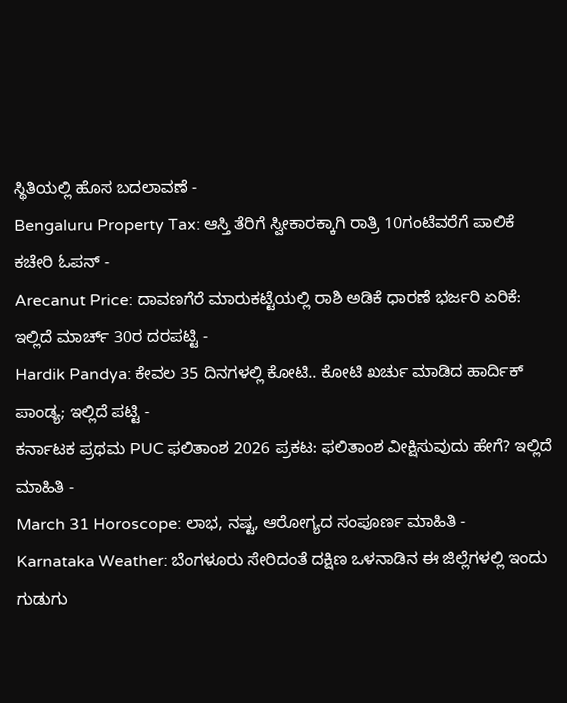ಸ್ಥಿತಿಯಲ್ಲಿ ಹೊಸ ಬದಲಾವಣೆ -
Bengaluru Property Tax: ಆಸ್ತಿ ತೆರಿಗೆ ಸ್ವೀಕಾರಕ್ಕಾಗಿ ರಾತ್ರಿ 10ಗಂಟೆವರೆಗೆ ಪಾಲಿಕೆ ಕಚೇರಿ ಓಪನ್ -
Arecanut Price: ದಾವಣಗೆರೆ ಮಾರುಕಟ್ಟೆಯಲ್ಲಿ ರಾಶಿ ಅಡಿಕೆ ಧಾರಣೆ ಭರ್ಜರಿ ಏರಿಕೆ: ಇಲ್ಲಿದೆ ಮಾರ್ಚ್ 30ರ ದರಪಟ್ಟಿ -
Hardik Pandya: ಕೇವಲ 35 ದಿನಗಳಲ್ಲಿ ಕೋಟಿ.. ಕೋಟಿ ಖರ್ಚು ಮಾಡಿದ ಹಾರ್ದಿಕ್ ಪಾಂಡ್ಯ; ಇಲ್ಲಿದೆ ಪಟ್ಟಿ -
ಕರ್ನಾಟಕ ಪ್ರಥಮ PUC ಫಲಿತಾಂಶ 2026 ಪ್ರಕಟ: ಫಲಿತಾಂಶ ವೀಕ್ಷಿಸುವುದು ಹೇಗೆ? ಇಲ್ಲಿದೆ ಮಾಹಿತಿ -
March 31 Horoscope: ಲಾಭ, ನಷ್ಟ, ಆರೋಗ್ಯದ ಸಂಪೂರ್ಣ ಮಾಹಿತಿ -
Karnataka Weather: ಬೆಂಗಳೂರು ಸೇರಿದಂತೆ ದಕ್ಷಿಣ ಒಳನಾಡಿನ ಈ ಜಿಲ್ಲೆಗಳಲ್ಲಿ ಇಂದು ಗುಡುಗು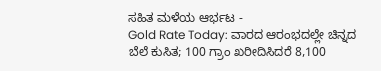ಸಹಿತ ಮಳೆಯ ಆರ್ಭಟ -
Gold Rate Today: ವಾರದ ಆರಂಭದಲ್ಲೇ ಚಿನ್ನದ ಬೆಲೆ ಕುಸಿತ; 100 ಗ್ರಾಂ ಖರೀದಿಸಿದರೆ 8,100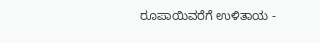ರೂಪಾಯಿವರೆಗೆ ಉಳಿತಾಯ -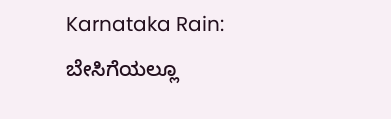Karnataka Rain: ಬೇಸಿಗೆಯಲ್ಲೂ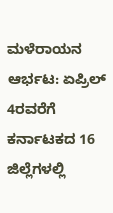ಮಳೆರಾಯನ ಆರ್ಭಟ: ಏಪ್ರಿಲ್ 4ರವರೆಗೆ ಕರ್ನಾಟಕದ 16 ಜಿಲ್ಲೆಗಳಲ್ಲಿ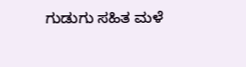ಗುಡುಗು ಸಹಿತ ಮಳೆ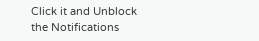Click it and Unblock the Notifications